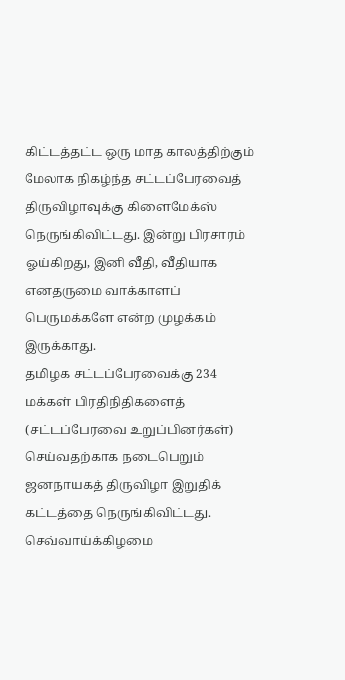கிட்டத்தட்ட ஒரு மாத காலத்திற்கும் மேலாக நிகழ்ந்த சட்டப்பேரவைத் திருவிழாவுக்கு கிளைமேக்ஸ் நெருங்கிவிட்டது. இன்று பிரசாரம் ஓய்கிறது, இனி வீதி, வீதியாக எனதருமை வாக்காளப் பெருமக்களே என்ற முழக்கம் இருக்காது.
தமிழக சட்டப்பேரவைக்கு 234 மக்கள் பிரதிநிதிகளைத் (சட்டப்பேரவை உறுப்பினர்கள்) செய்வதற்காக நடைபெறும் ஜனநாயகத் திருவிழா இறுதிக் கட்டத்தை நெருங்கிவிட்டது. செவ்வாய்க்கிழமை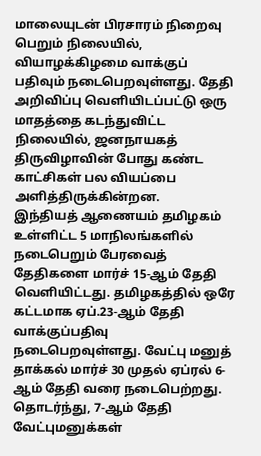மாலையுடன் பிரசாரம் நிறைவு பெறும் நிலையில், வியாழக்கிழமை வாக்குப் பதிவும் நடைபெறவுள்ளது. தேதி அறிவிப்பு வெளியிடப்பட்டு ஒரு மாதத்தை கடந்துவிட்ட நிலையில், ஜனநாயகத் திருவிழாவின் போது கண்ட காட்சிகள் பல வியப்பை அளித்திருக்கின்றன.
இந்தியத் ஆணையம் தமிழகம் உள்ளிட்ட 5 மாநிலங்களில் நடைபெறும் பேரவைத் தேதிகளை மார்ச் 15-ஆம் தேதி வெளியிட்டது. தமிழகத்தில் ஒரே கட்டமாக ஏப்.23-ஆம் தேதி வாக்குப்பதிவு நடைபெறவுள்ளது. வேட்பு மனுத் தாக்கல் மார்ச் 30 முதல் ஏப்ரல் 6-ஆம் தேதி வரை நடைபெற்றது. தொடர்ந்து, 7-ஆம் தேதி வேட்புமனுக்கள்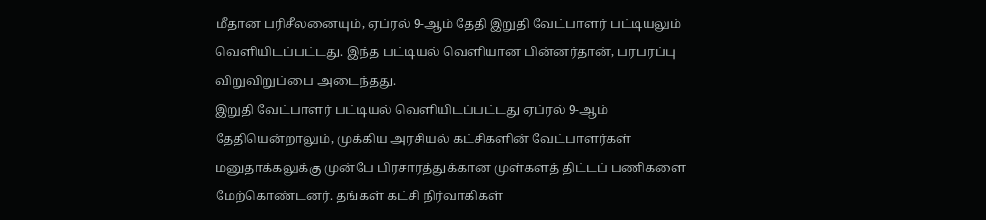மீதான பரிசீலனையும், ஏப்ரல் 9-ஆம் தேதி இறுதி வேட்பாளர் பட்டியலும் வெளியிடப்பட்டது. இந்த பட்டியல் வெளியான பின்னர்தான், பரபரப்பு விறுவிறுப்பை அடைந்தது.
இறுதி வேட்பாளர் பட்டியல் வெளியிடப்பட்டது ஏப்ரல் 9-ஆம் தேதியென்றாலும், முக்கிய அரசியல் கட்சிகளின் வேட்பாளர்கள் மனுதாக்கலுக்கு முன்பே பிரசாரத்துக்கான முள்களத் திட்டப் பணிகளை மேற்கொண்டனர். தங்கள் கட்சி நிர்வாகிகள்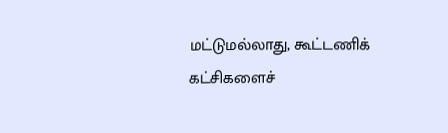மட்டுமல்லாது, கூட்டணிக் கட்சிகளைச்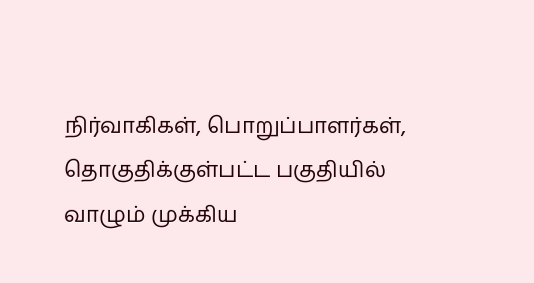நிர்வாகிகள், பொறுப்பாளர்கள், தொகுதிக்குள்பட்ட பகுதியில் வாழும் முக்கிய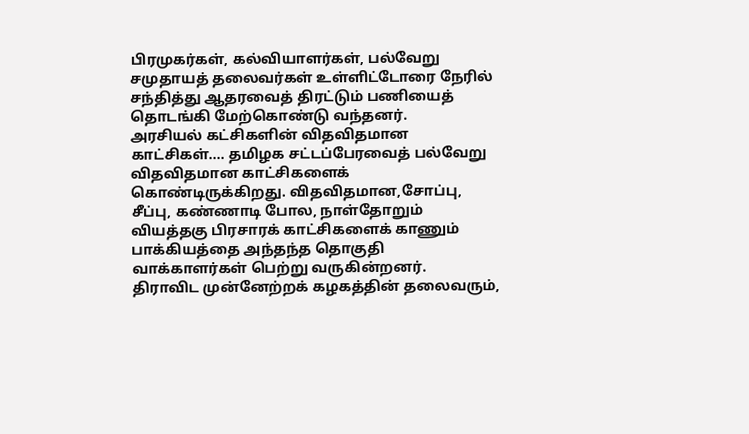பிரமுகர்கள், கல்வியாளர்கள், பல்வேறு சமுதாயத் தலைவர்கள் உள்ளிட்டோரை நேரில் சந்தித்து ஆதரவைத் திரட்டும் பணியைத் தொடங்கி மேற்கொண்டு வந்தனர்.
அரசியல் கட்சிகளின் விதவிதமான காட்சிகள்.... தமிழக சட்டப்பேரவைத் பல்வேறு விதவிதமான காட்சிகளைக் கொண்டிருக்கிறது. விதவிதமான,சோப்பு, சீப்பு, கண்ணாடி போல, நாள்தோறும் வியத்தகு பிரசாரக் காட்சிகளைக் காணும் பாக்கியத்தை அந்தந்த தொகுதி வாக்காளர்கள் பெற்று வருகின்றனர்.
திராவிட முன்னேற்றக் கழகத்தின் தலைவரும்,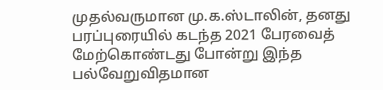முதல்வருமான மு.க.ஸ்டாலின், தனது பரப்புரையில் கடந்த 2021 பேரவைத் மேற்கொண்டது போன்று இந்த பல்வேறுவிதமான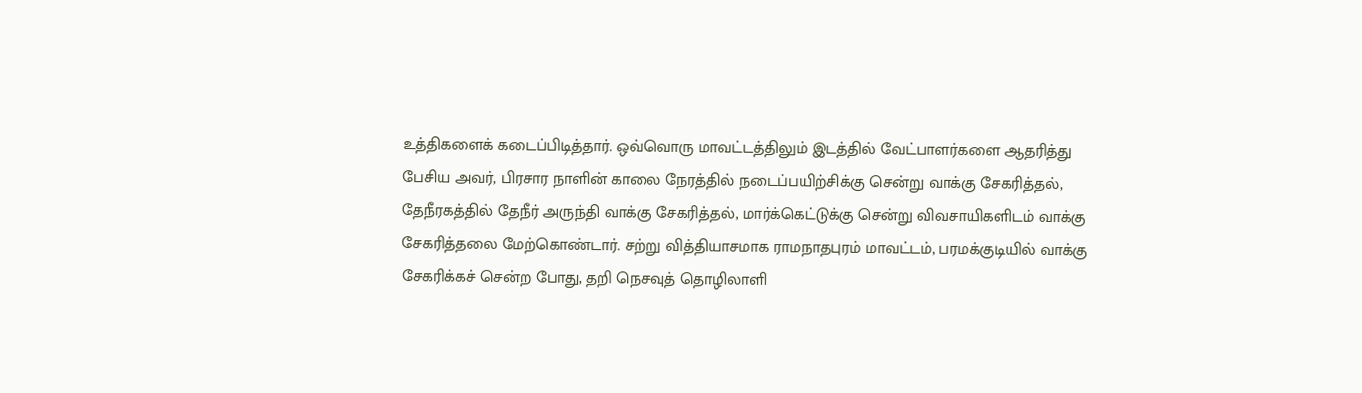உத்திகளைக் கடைப்பிடித்தார். ஒவ்வொரு மாவட்டத்திலும் இடத்தில் வேட்பாளர்களை ஆதரித்து பேசிய அவர், பிரசார நாளின் காலை நேரத்தில் நடைப்பயிற்சிக்கு சென்று வாக்கு சேகரித்தல், தேநீரகத்தில் தேநீர் அருந்தி வாக்கு சேகரித்தல், மார்க்கெட்டுக்கு சென்று விவசாயிகளிடம் வாக்கு சேகரித்தலை மேற்கொண்டார். சற்று வித்தியாசமாக ராமநாதபுரம் மாவட்டம், பரமக்குடியில் வாக்கு சேகரிக்கச் சென்ற போது, தறி நெசவுத் தொழிலாளி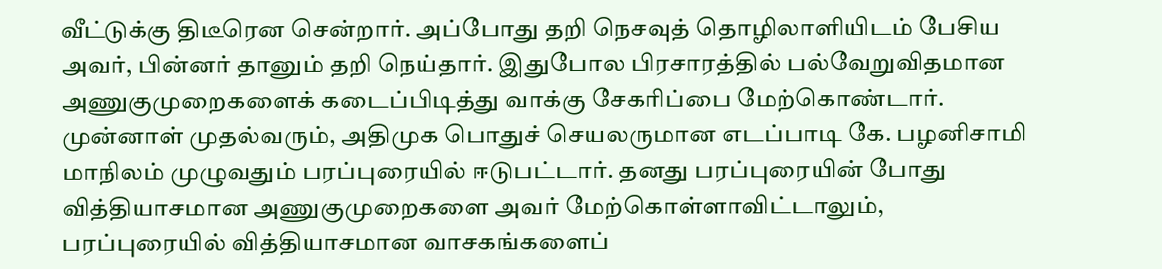வீட்டுக்கு திடீரென சென்றார். அப்போது தறி நெசவுத் தொழிலாளியிடம் பேசிய அவர், பின்னர் தானும் தறி நெய்தார். இதுபோல பிரசாரத்தில் பல்வேறுவிதமான அணுகுமுறைகளைக் கடைப்பிடித்து வாக்கு சேகரிப்பை மேற்கொண்டார்.
முன்னாள் முதல்வரும், அதிமுக பொதுச் செயலருமான எடப்பாடி கே. பழனிசாமி மாநிலம் முழுவதும் பரப்புரையில் ஈடுபட்டார். தனது பரப்புரையின் போது வித்தியாசமான அணுகுமுறைகளை அவர் மேற்கொள்ளாவிட்டாலும், பரப்புரையில் வித்தியாசமான வாசகங்களைப்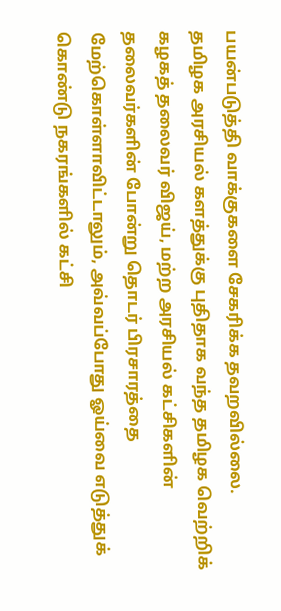பயன்படுத்தி வாக்குகளை சேகரிக்க தவறவில்லை.
தமிழக அரசியல் களத்துக்கு புதிதாக வந்த தமிழக வெற்றிக் கழகத் தலைவர் விஜய், மற்ற அரசியல் கட்சிகளின் தலைவர்களின் போன்று தொடர் பிரசாரத்தை மேற்கொள்ளாவிட்டாலும், அவ்வப்போது ஓய்வை எடுத்துக் கொண்டு நகரங்களில் கட்சி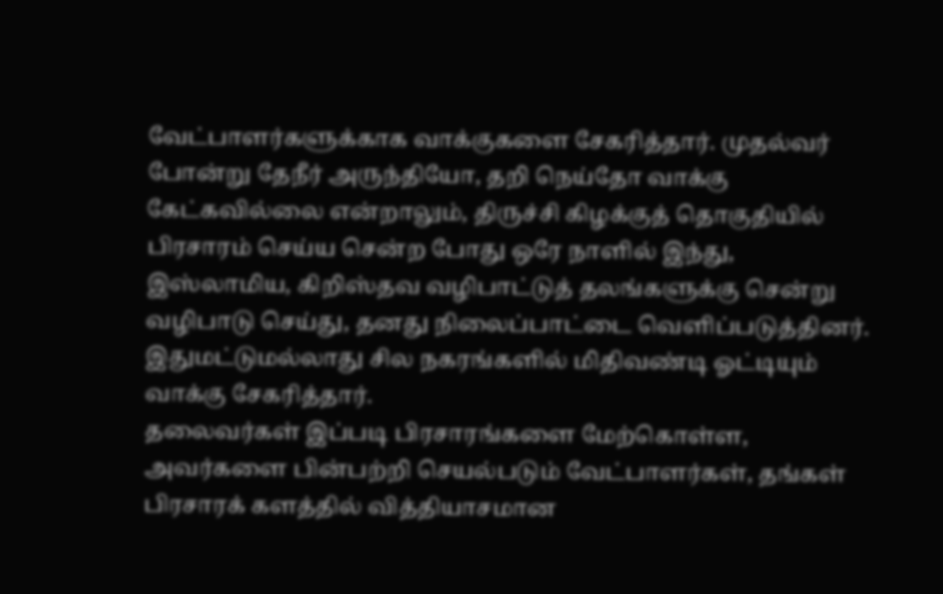வேட்பாளர்களுக்காக வாக்குகளை சேகரித்தார். முதல்வர் போன்று தேநீர் அருந்தியோ, தறி நெய்தோ வாக்கு கேட்கவில்லை என்றாலும், திருச்சி கிழக்குத் தொகுதியில் பிரசாரம் செய்ய சென்ற போது ஒரே நாளில் இந்து, இஸ்லாமிய, கிறிஸ்தவ வழிபாட்டுத் தலங்களுக்கு சென்று வழிபாடு செய்து, தனது நிலைப்பாட்டை வெளிப்படுத்தினர். இதுமட்டுமல்லாது சில நகரங்களில் மிதிவண்டி ஓட்டியும் வாக்கு சேகரித்தார்.
தலைவர்கள் இப்படி பிரசாரங்களை மேற்கொள்ள, அவர்களை பின்பற்றி செயல்படும் வேட்பாளர்கள், தங்கள் பிரசாரக் களத்தில் வித்தியாசமான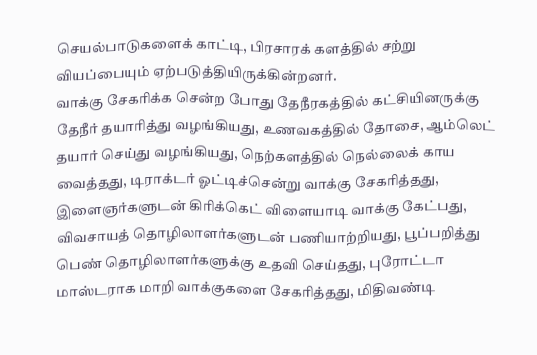செயல்பாடுகளைக் காட்டி, பிரசாரக் களத்தில் சற்று வியப்பையும் ஏற்படுத்தியிருக்கின்றனர்.
வாக்கு சேகரிக்க சென்ற போது தேநீரகத்தில் கட்சியினருக்கு தேநீர் தயாரித்து வழங்கியது, உணவகத்தில் தோசை, ஆம்லெட் தயார் செய்து வழங்கியது, நெற்களத்தில் நெல்லைக் காய வைத்தது, டிராக்டர் ஓட்டிச்சென்று வாக்கு சேகரித்தது, இளைஞர்களுடன் கிரிக்கெட் விளையாடி வாக்கு கேட்பது, விவசாயத் தொழிலாளர்களுடன் பணியாற்றியது, பூப்பறித்து பெண் தொழிலாளர்களுக்கு உதவி செய்தது, புரோட்டா மாஸ்டராக மாறி வாக்குகளை சேகரித்தது, மிதிவண்டி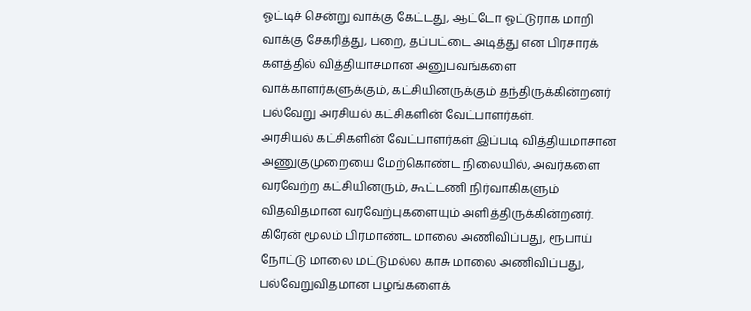ஓட்டிச் சென்று வாக்கு கேட்டது, ஆட்டோ ஓட்டுராக மாறி வாக்கு சேகரித்து, பறை, தப்பட்டை அடித்து என பிரசாரக் களத்தில் வித்தியாசமான அனுபவங்களை வாக்காளர்களுக்கும், கட்சியினருக்கும் தந்திருக்கின்றனர் பல்வேறு அரசியல் கட்சிகளின் வேட்பாளர்கள்.
அரசியல் கட்சிகளின் வேட்பாளர்கள் இப்படி வித்தியமாசான அணுகுமுறையை மேற்கொண்ட நிலையில், அவர்களை வரவேற்ற கட்சியினரும், கூட்டணி நிர்வாகிகளும் விதவிதமான வரவேற்புகளையும் அளித்திருக்கின்றனர். கிரேன் மூலம் பிரமாண்ட மாலை அணிவிப்பது, ரூபாய் நோட்டு மாலை மட்டுமல்ல காசு மாலை அணிவிப்பது, பல்வேறுவிதமான பழங்களைக்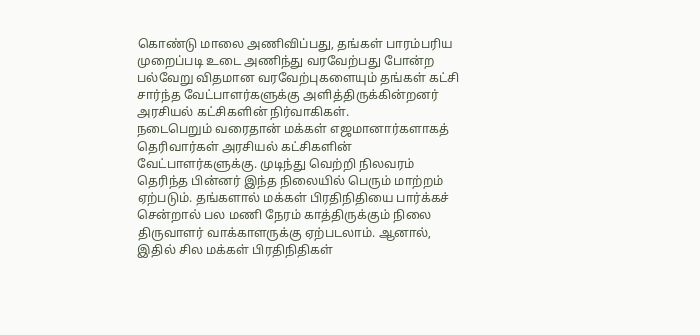கொண்டு மாலை அணிவிப்பது, தங்கள் பாரம்பரிய முறைப்படி உடை அணிந்து வரவேற்பது போன்ற பல்வேறு விதமான வரவேற்புகளையும் தங்கள் கட்சி சார்ந்த வேட்பாளர்களுக்கு அளித்திருக்கின்றனர் அரசியல் கட்சிகளின் நிர்வாகிகள்.
நடைபெறும் வரைதான் மக்கள் எஜமானார்களாகத் தெரிவார்கள் அரசியல் கட்சிகளின் வேட்பாளர்களுக்கு. முடிந்து வெற்றி நிலவரம் தெரிந்த பின்னர் இந்த நிலையில் பெரும் மாற்றம் ஏற்படும். தங்களால் மக்கள் பிரதிநிதியை பார்க்கச் சென்றால் பல மணி நேரம் காத்திருக்கும் நிலை திருவாளர் வாக்காளருக்கு ஏற்படலாம். ஆனால், இதில் சில மக்கள் பிரதிநிதிகள்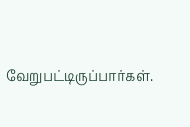வேறுபட்டிருப்பார்கள்.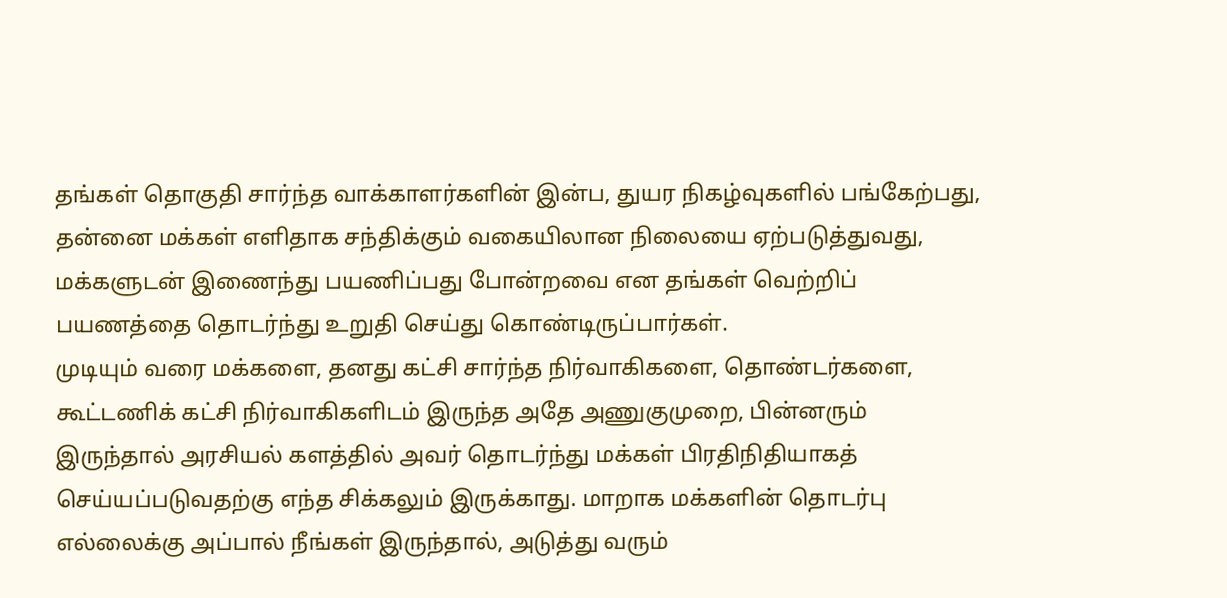தங்கள் தொகுதி சார்ந்த வாக்காளர்களின் இன்ப, துயர நிகழ்வுகளில் பங்கேற்பது, தன்னை மக்கள் எளிதாக சந்திக்கும் வகையிலான நிலையை ஏற்படுத்துவது, மக்களுடன் இணைந்து பயணிப்பது போன்றவை என தங்கள் வெற்றிப் பயணத்தை தொடர்ந்து உறுதி செய்து கொண்டிருப்பார்கள்.
முடியும் வரை மக்களை, தனது கட்சி சார்ந்த நிர்வாகிகளை, தொண்டர்களை, கூட்டணிக் கட்சி நிர்வாகிகளிடம் இருந்த அதே அணுகுமுறை, பின்னரும் இருந்தால் அரசியல் களத்தில் அவர் தொடர்ந்து மக்கள் பிரதிநிதியாகத் செய்யப்படுவதற்கு எந்த சிக்கலும் இருக்காது. மாறாக மக்களின் தொடர்பு எல்லைக்கு அப்பால் நீங்கள் இருந்தால், அடுத்து வரும்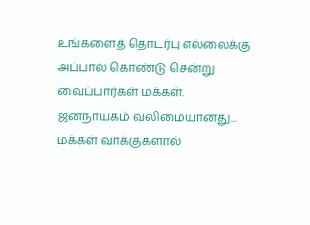உங்களைத் தொடர்பு எல்லைக்கு அப்பால் கொண்டு சென்று வைப்பார்கள் மக்கள். ஜனநாயகம் வலிமையானது... மக்கள் வாக்குகளால்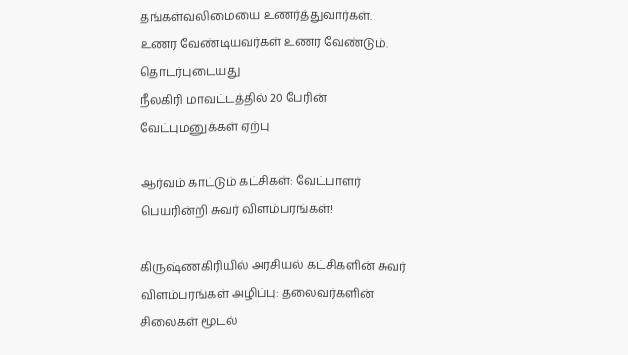தங்கள்வலிமையை உணர்த்துவார்கள். உணர வேண்டியவர்கள் உணர வேண்டும்.
தொடர்புடையது
நீலகிரி மாவட்டத்தில் 20 பேரின் வேட்புமனுக்கள் ஏற்பு

ஆர்வம் காட்டும் கட்சிகள்: வேட்பாளர் பெயரின்றி சுவர் விளம்பரங்கள்!

கிருஷ்ணகிரியில் அரசியல் கட்சிகளின் சுவர் விளம்பரங்கள் அழிப்பு: தலைவர்களின் சிலைகள் மூடல்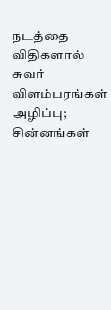நடத்தை விதிகளால் சுவர் விளம்பரங்கள் அழிப்பு; சின்னங்கள்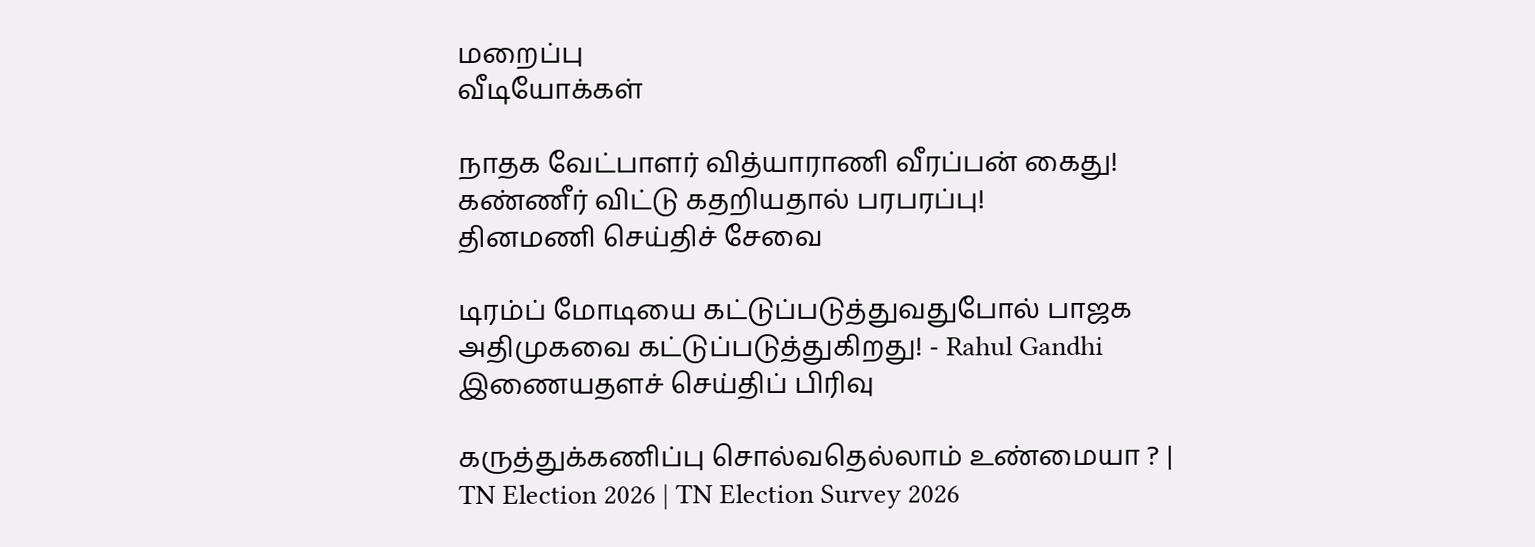மறைப்பு
வீடியோக்கள்

நாதக வேட்பாளர் வித்யாராணி வீரப்பன் கைது! கண்ணீர் விட்டு கதறியதால் பரபரப்பு!
தினமணி செய்திச் சேவை

டிரம்ப் மோடியை கட்டுப்படுத்துவதுபோல் பாஜக அதிமுகவை கட்டுப்படுத்துகிறது! - Rahul Gandhi
இணையதளச் செய்திப் பிரிவு

கருத்துக்கணிப்பு சொல்வதெல்லாம் உண்மையா ? | TN Election 2026 | TN Election Survey 2026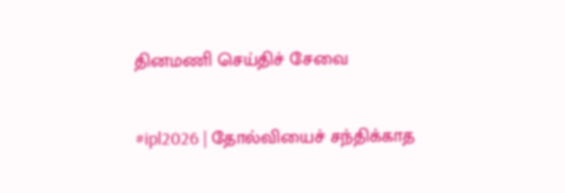தினமணி செய்திச் சேவை

#ipl2026 | தோல்வியைச் சந்திக்காத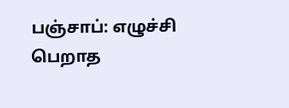பஞ்சாப்: எழுச்சி பெறாத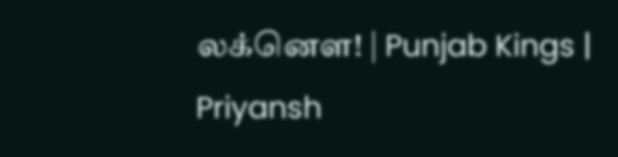லக்னௌ! | Punjab Kings | Priyansh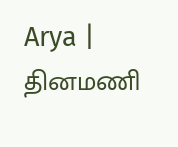Arya |
தினமணி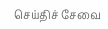செய்திச் சேவை